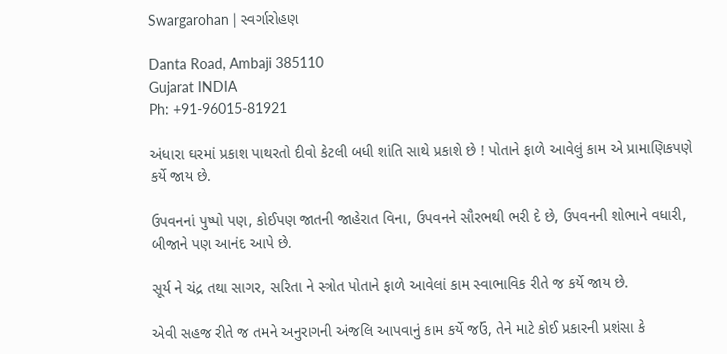Swargarohan | સ્વર્ગારોહણ

Danta Road, Ambaji 385110
Gujarat INDIA
Ph: +91-96015-81921

અંધારા ઘરમાં પ્રકાશ પાથરતો દીવો કેટલી બધી શાંતિ સાથે પ્રકાશે છે ! પોતાને ફાળે આવેલું કામ એ પ્રામાણિકપણે કર્યે જાય છે.

ઉપવનનાં પુષ્પો પણ, કોઈપણ જાતની જાહેરાત વિના, ઉપવનને સૌરભથી ભરી દે છે, ઉપવનની શોભાને વધારી, બીજાને પણ આનંદ આપે છે.

સૂર્ય ને ચંદ્ર તથા સાગર, સરિતા ને સ્ત્રોત પોતાને ફાળે આવેલાં કામ સ્વાભાવિક રીતે જ કર્યે જાય છે.

એવી સહજ રીતે જ તમને અનુરાગની અંજલિ આપવાનું કામ કર્યે જઉં, તેને માટે કોઈ પ્રકારની પ્રશંસા કે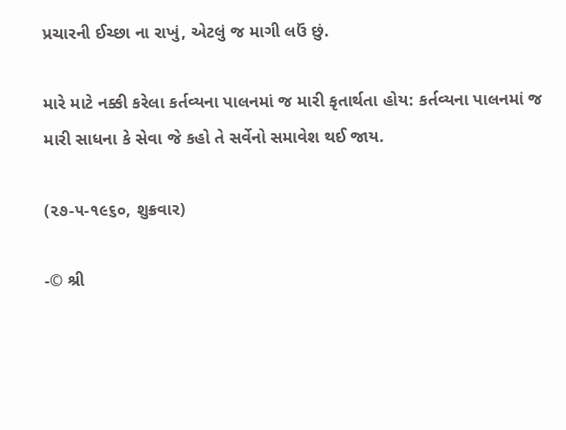પ્રચારની ઈચ્છા ના રાખું, એટલું જ માગી લઉં છું.

મારે માટે નક્કી કરેલા કર્તવ્યના પાલનમાં જ મારી કૃતાર્થતા હોય: કર્તવ્યના પાલનમાં જ મારી સાધના કે સેવા જે કહો તે સર્વેનો સમાવેશ થઈ જાય.

(૨૭-૫-૧૯૬૦, શુક્રવાર)

-© શ્રી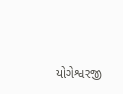યોગેશ્વરજી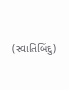(સ્વાતિબિંદુ)